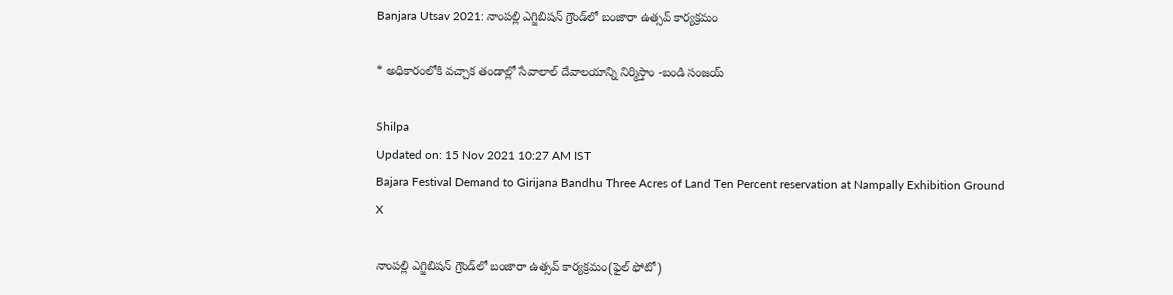Banjara Utsav 2021: నాంపల్లి ఎగ్జిబిషన్‌ గ్రౌండ్‌లో బంజారా ఉత్సవ్‌ కార్యక్రమం

* అధికారంలోకి వచ్చాక తండాల్లో సేవాలాల్‌ దేవాలయాన్ని నిర్మిస్తాం -బండి సంజయ్‌

Shilpa
Updated on: 15 Nov 2021 10:27 AM IST
Bajara Festival Demand to Girijana Bandhu Three Acres of Land Ten Percent reservation at Nampally Exhibition Ground
X

నాంపల్లి ఎగ్జిబిషన్‌ గ్రౌండ్‌లో బంజారా ఉత్సవ్‌ కార్యక్రమం(ఫైల్ ఫోటో)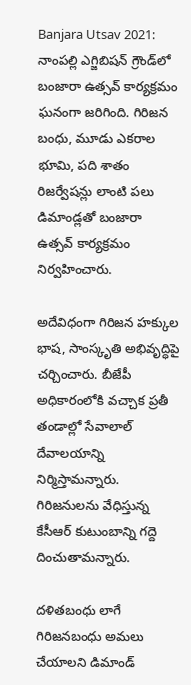Banjara Utsav 2021: నాంపల్లి ఎగ్జిబిషన్‌ గ్రౌండ్‌లో బంజారా ఉత్సవ్‌ కార్యక్రమం ఘనంగా జరిగింది. గిరిజన బంధు, మూడు ఎకరాల భూమి, పది శాతం రిజర్వేషన్లు లాంటి పలు డిమాండ్లతో బంజారా ఉత్సవ్‌ కార్యక్రమం నిర్వహించారు.

అదేవిధంగా గిరిజన హక్కుల భాష, సాంస్కృతి అభివృద్ధిపై చర్చించారు. బీజేపీ అధికారంలోకి వచ్చాక ప్రతీ తండాల్లో సేవాలాల్‌ దేవాలయాన్ని నిర్మిస్తామన్నారు. గిరిజనులను వేధిస్తున్న కేసీఆర్‌ కుటుంబాన్ని గద్దె దించుతామన్నారు.

దళితబంధు లాగే గిరిజనబంధు అమలు చేయాలని డిమాండ్‌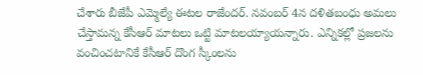చేశారు బీజేపీ ఎమ్మెల్యే ఈటల రాజేందర్‌. నవంబర్‌ 4న దళితబంధు అమలు చేస్తామన్న కేసీఆర్‌ మాటలు ఒట్టి మాటలయ్యాయన్నారు. ఎన్నికల్లో ప్రజలను వంచించటానికే కేసీఆర్‌ దొంగ స్కీంలను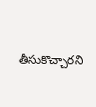తీసుకొచ్చారని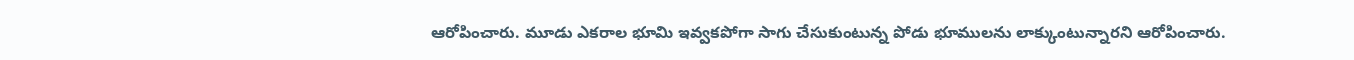ఆరోపించారు. మూడు ఎకరాల భూమి ఇవ్వకపోగా సాగు చేసుకుంటున్న పోడు భూములను లాక్కుంటున్నారని ఆరోపించారు.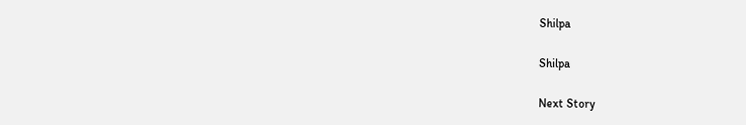Shilpa

Shilpa

Next Story